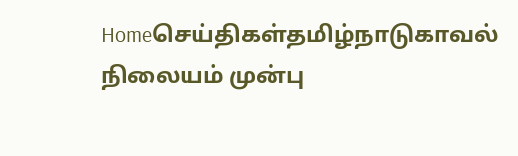Homeசெய்திகள்தமிழ்நாடுகாவல் நிலையம் முன்பு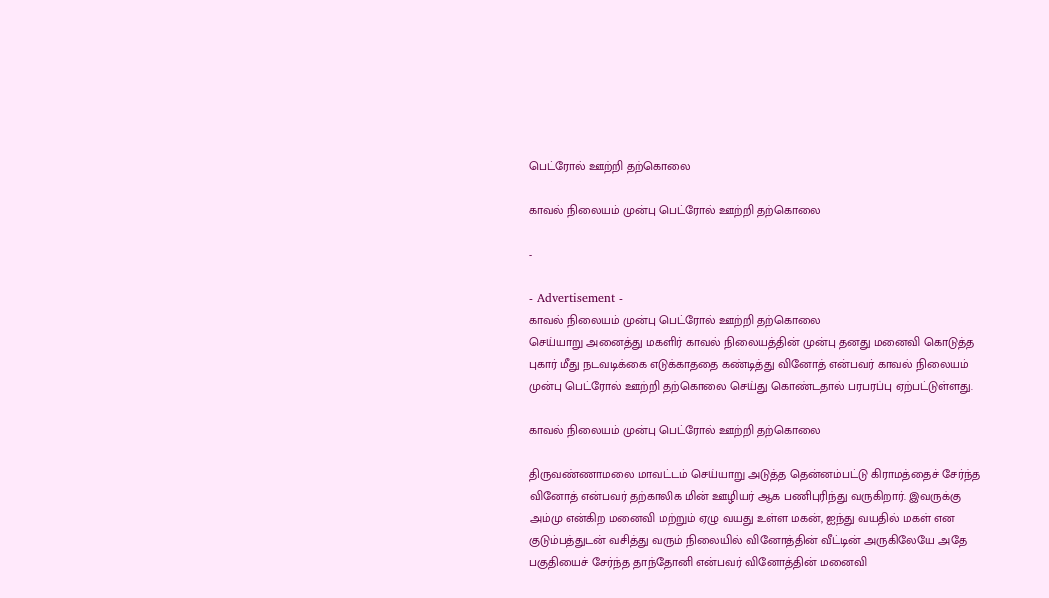பெட்ரோல் ஊற்றி தற்கொலை

காவல் நிலையம் முன்பு பெட்ரோல் ஊற்றி தற்கொலை

-

- Advertisement -
காவல் நிலையம் முன்பு பெட்ரோல் ஊற்றி தற்கொலை
செய்யாறு அனைத்து மகளிர் காவல் நிலையத்தின் முன்பு தனது மனைவி கொடுத்த புகார் மீது நடவடிக்கை எடுக்காததை கண்டித்து வினோத் என்பவர் காவல் நிலையம் முன்பு பெட்ரோல் ஊற்றி தற்கொலை செய்து கொண்டதால் பரபரப்பு ஏற்பட்டுள்ளது.

காவல் நிலையம் முன்பு பெட்ரோல் ஊற்றி தற்கொலை

திருவண்ணாமலை மாவட்டம் செய்யாறு அடுத்த தென்னம்பட்டு கிராமத்தைச் சேர்ந்த வினோத் என்பவர் தற்காலிக மின் ஊழியர் ஆக பணிபுரிந்து வருகிறார். இவருக்கு அம்மு என்கிற மனைவி மற்றும் ஏழு வயது உள்ள மகன், ஐந்து வயதில் மகள் என குடும்பத்துடன் வசித்து வரும் நிலையில் வினோத்தின் வீட்டின் அருகிலேயே அதே பகுதியைச் சேர்ந்த தாந்தோனி என்பவர் வினோத்தின் மனைவி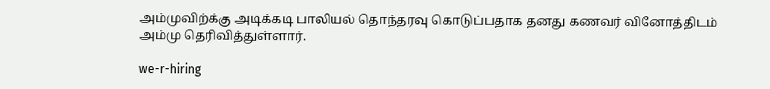அம்முவிற்க்கு அடிக்கடி பாலியல் தொந்தரவு கொடுப்பதாக தனது கணவர் வினோத்திடம் அம்மு தெரிவித்துள்ளார்.

we-r-hiring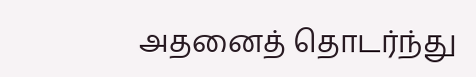அதனைத் தொடர்ந்து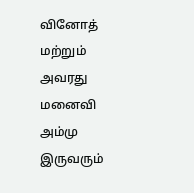வினோத் மற்றும் அவரது மனைவி அம்மு இருவரும்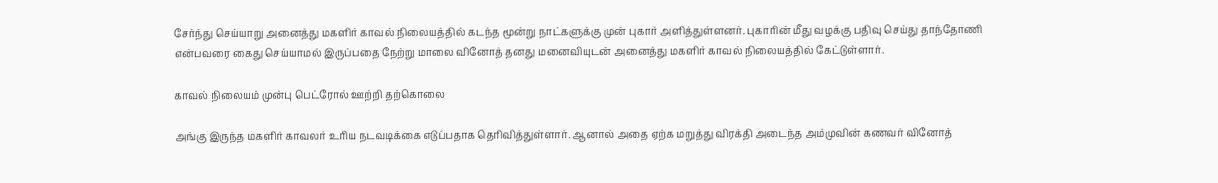சேர்ந்து செய்யாறு அனைத்து மகளிர் காவல் நிலையத்தில் கடந்த மூன்று நாட்களுக்கு முன் புகார் அளித்துள்ளனர். புகாரின் மீது வழக்கு பதிவு செய்து தாந்தோணி என்பவரை கைது செய்யாமல் இருப்பதை நேற்று மாலை வினோத் தனது மனைவியுடன் அனைத்து மகளிர் காவல் நிலையத்தில் கேட்டுள்ளார்.

காவல் நிலையம் முன்பு பெட்ரோல் ஊற்றி தற்கொலை

அங்கு இருந்த மகளிர் காவலர் உரிய நடவடிக்கை எடுப்பதாக தெரிவித்துள்ளார். ஆனால் அதை ஏற்க மறுத்து விரக்தி அடைந்த அம்முவின் கணவர் வினோத்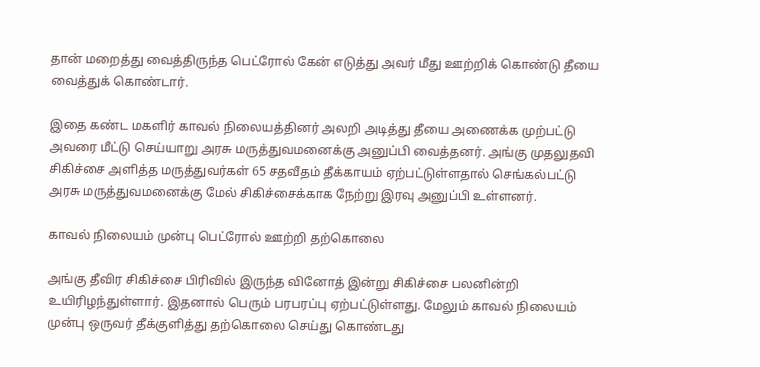தான் மறைத்து வைத்திருந்த பெட்ரோல் கேன் எடுத்து அவர் மீது ஊற்றிக் கொண்டு தீயை வைத்துக் கொண்டார்.

இதை கண்ட மகளிர் காவல் நிலையத்தினர் அலறி அடித்து தீயை அணைக்க முற்பட்டு அவரை மீட்டு செய்யாறு அரசு மருத்துவமனைக்கு அனுப்பி வைத்தனர். அங்கு முதலுதவி சிகிச்சை அளித்த மருத்துவர்கள் 65 சதவீதம் தீக்காயம் ஏற்பட்டுள்ளதால் செங்கல்பட்டு அரசு மருத்துவமனைக்கு மேல் சிகிச்சைக்காக நேற்று இரவு அனுப்பி உள்ளனர்.

காவல் நிலையம் முன்பு பெட்ரோல் ஊற்றி தற்கொலை

அங்கு தீவிர சிகிச்சை பிரிவில் இருந்த வினோத் இன்று சிகிச்சை பலனின்றி உயிரிழந்துள்ளார். இதனால் பெரும் பரபரப்பு ஏற்பட்டுள்ளது. மேலும் காவல் நிலையம் முன்பு ஒருவர் தீக்குளித்து தற்கொலை செய்து கொண்டது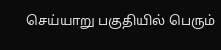செய்யாறு பகுதியில் பெரும்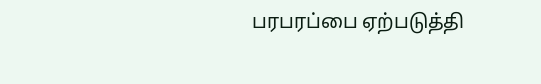பரபரப்பை ஏற்படுத்தி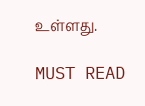உள்ளது.

MUST READ